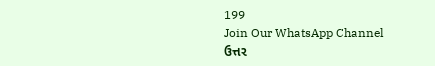199
Join Our WhatsApp Channel
ઉત્તર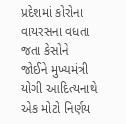પ્રદેશમાં કોરોના વાયરસના વધતા જતા કેસોને જોઈને મુખ્યમંત્રી યોગી આદિત્યનાથે એક મોટો નિર્ણય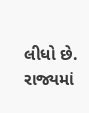લીધો છે.
રાજ્યમાં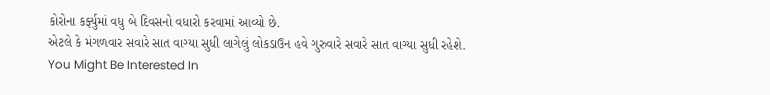કોરોના કર્ફ્યુમાં વધુ બે દિવસનો વધારો કરવામાં આવ્યો છે.
એટલે કે મંગળવાર સવારે સાત વાગ્યા સુધી લાગેલું લોકડાઉન હવે ગુરુવારે સવારે સાત વાગ્યા સુધી રહેશે.
You Might Be Interested In